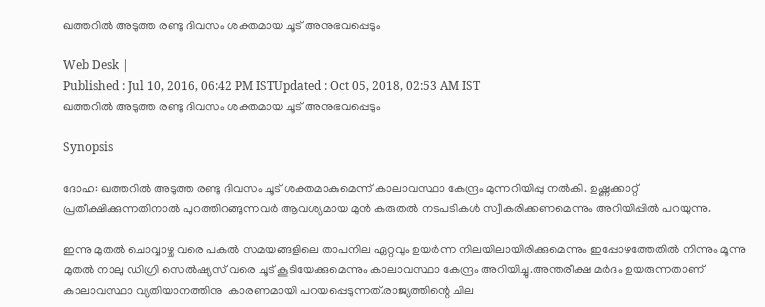ഖത്തറില്‍ അടുത്ത രണ്ടു ദിവസം ശക്തമായ ചൂട് അനുഭവപ്പെടും

Web Desk |
Published : Jul 10, 2016, 06:42 PM ISTUpdated : Oct 05, 2018, 02:53 AM IST
ഖത്തറില്‍ അടുത്ത രണ്ടു ദിവസം ശക്തമായ ചൂട് അനുഭവപ്പെടും

Synopsis

ദോഹ: ഖത്തറില്‍ അടുത്ത രണ്ടു ദിവസം ചൂട് ശക്തമാകുമെന്ന് കാലാവസ്ഥാ കേന്ദ്രം മുന്നറിയിപ്പു നല്‍കി. ഉഷ്ണക്കാറ്റ് പ്രതീക്ഷിക്കുന്നതിനാല്‍ പുറത്തിറങ്ങുന്നവര്‍ ആവശ്യമായ മുന്‍ കരുതല്‍ നടപടികള്‍ സ്വീകരിക്കണമെന്നും അറിയിപ്പില്‍ പറയുന്നു.

ഇന്നു മുതല്‍ ചൊവ്വാഴ്ച വരെ പകല്‍ സമയങ്ങളിലെ താപനില ഏറ്റവും ഉയര്‍ന്ന നിലയിലായിരിക്കുമെന്നും ഇപ്പോഴത്തേതില്‍ നിന്നും മൂന്നു മുതല്‍ നാലു ഡിഗ്രി സെല്‍ഷ്യസ് വരെ ചൂട് കൂടിയേക്കുമെന്നും കാലാവസ്ഥാ കേന്ദ്രം അറിയിച്ചു.അന്തരീക്ഷ മര്‍ദം ഉയരുന്നതാണ് കാലാവസ്ഥാ വ്യതിയാനത്തിനു  കാരണമായി പറയപ്പെടുന്നത്.രാജ്യത്തിന്റെ ചില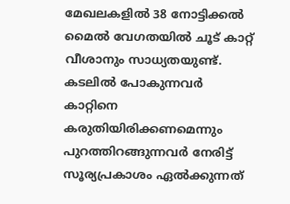മേഖലകളില്‍ 38 നോട്ടിക്കല്‍ മൈല്‍ വേഗതയില്‍ ചൂട് കാറ്റ് വീശാനും സാധ്യതയുണ്ട്. കടലില്‍ പോകുന്നവര്‍ കാറ്റിനെ കരുതിയിരിക്കണമെന്നും പുറത്തിറങ്ങുന്നവര്‍ നേരിട്ട് സൂര്യപ്രകാശം ഏല്‍ക്കുന്നത്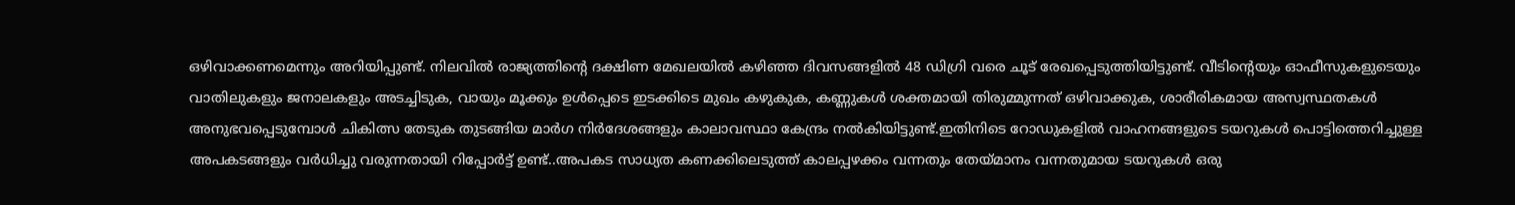ഒഴിവാക്കണമെന്നും അറിയിപ്പുണ്ട്. നിലവില്‍ രാജ്യത്തിന്റെ ദക്ഷിണ മേഖലയില്‍ കഴിഞ്ഞ ദിവസങ്ങളില്‍ 48 ഡിഗ്രി വരെ ചൂട് രേഖപ്പെടുത്തിയിട്ടുണ്ട്. വീടിന്റെയും ഓഫീസുകളുടെയും വാതിലുകളും ജനാലകളും അടച്ചിടുക, വായും മൂക്കും ഉള്‍പ്പെടെ ഇടക്കിടെ മുഖം കഴുകുക, കണ്ണുകള്‍ ശക്തമായി തിരുമ്മുന്നത് ഒഴിവാക്കുക, ശാരീരികമായ അസ്വസ്ഥതകള്‍ അനുഭവപ്പെടുമ്പോള്‍ ചികിത്സ തേടുക തുടങ്ങിയ മാര്‍ഗ നിര്‍ദേശങ്ങളും കാലാവസ്ഥാ കേന്ദ്രം നല്‍കിയിട്ടുണ്ട്.ഇതിനിടെ റോഡുകളില്‍ വാഹനങ്ങളുടെ ടയറുകള്‍ പൊട്ടിത്തെറിച്ചുള്ള അപകടങ്ങളും വര്‍ധിച്ചു വരുന്നതായി റിപ്പോര്‍ട്ട് ഉണ്ട്..അപകട സാധ്യത കണക്കിലെടുത്ത് കാലപ്പഴക്കം വന്നതും തേയ്മാനം വന്നതുമായ ടയറുകള്‍ ഒരു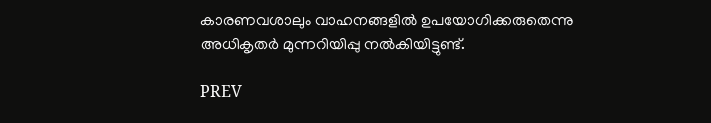കാരണവശാലും വാഹനങ്ങളില്‍ ഉപയോഗിക്കരുതെന്നു അധികൃതര്‍ മുന്നറിയിപ്പു നല്‍കിയിട്ടുണ്ട്.

PREV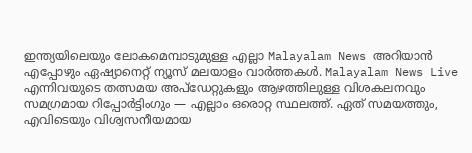ഇന്ത്യയിലെയും ലോകമെമ്പാടുമുള്ള എല്ലാ Malayalam News അറിയാൻ എപ്പോഴും ഏഷ്യാനെറ്റ് ന്യൂസ് മലയാളം വാർത്തകൾ. Malayalam News Live എന്നിവയുടെ തത്സമയ അപ്‌ഡേറ്റുകളും ആഴത്തിലുള്ള വിശകലനവും സമഗ്രമായ റിപ്പോർട്ടിംഗും — എല്ലാം ഒരൊറ്റ സ്ഥലത്ത്. ഏത് സമയത്തും, എവിടെയും വിശ്വസനീയമായ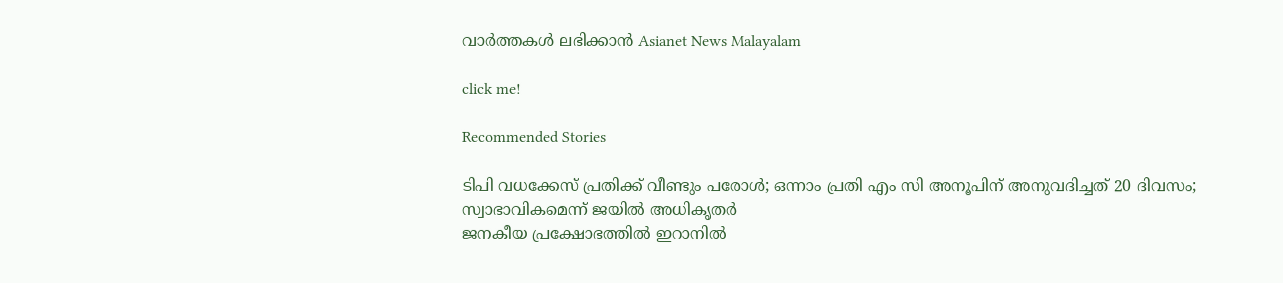വാർത്തകൾ ലഭിക്കാൻ Asianet News Malayalam

click me!

Recommended Stories

ടിപി വധക്കേസ് പ്രതിക്ക് വീണ്ടും പരോൾ; ഒന്നാം പ്രതി എം സി അനൂപിന് അനുവദിച്ചത് 20 ദിവസം; സ്വാഭാവികമെന്ന് ജയിൽ അധികൃതർ
ജനകീയ പ്രക്ഷോഭത്തിൽ ഇറാനിൽ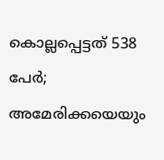കൊല്ലപ്പെട്ടത് 538 പേർ; അമേരിക്കയെയും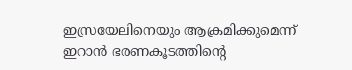ഇസ്രയേലിനെയും ആക്രമിക്കുമെന്ന് ഇറാൻ ഭരണകൂടത്തിൻ്റെ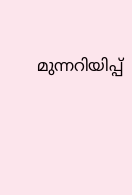മുന്നറിയിപ്പ്